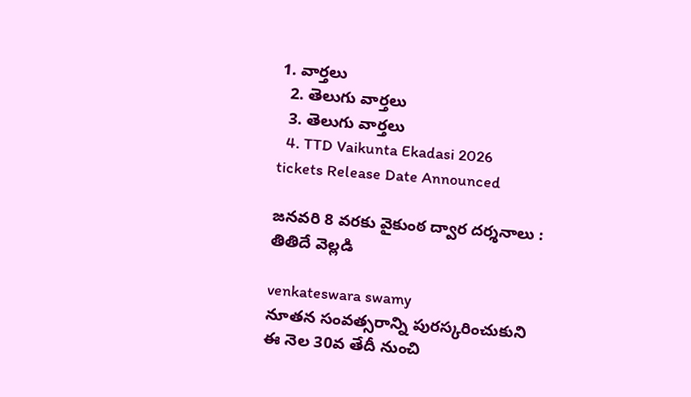1. వార్తలు
  2. తెలుగు వార్తలు
  3. తెలుగు వార్తలు
  4. TTD Vaikunta Ekadasi 2026 tickets Release Date Announced

జనవరి 8 వరకు వైకుంఠ ద్వార దర్శనాలు : తితిదే వెల్లడి

venkateswara swamy
నూతన సంవత్సరాన్ని పురస్కరించుకుని ఈ నెల 30వ తేదీ నుంచి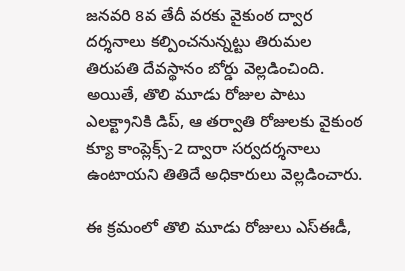జనవరి 8వ తేదీ వరకు వైకుంఠ ద్వార దర్శనాలు కల్పించనున్నట్టు తిరుమల తిరుపతి దేవస్థానం బోర్డు వెల్లడించింది. అయితే, తొలి మూడు రోజుల పాటు ఎలక్ట్రానికి డిప్, ఆ తర్వాతి రోజులకు వైకుంఠ క్యూ కాంప్లెక్స్-2 ద్వారా సర్వదర్శనాలు ఉంటాయని తితిదే అధికారులు వెల్లడించారు.

ఈ క్రమంలో తొలి మూడు రోజులు ఎస్‌ఈడీ,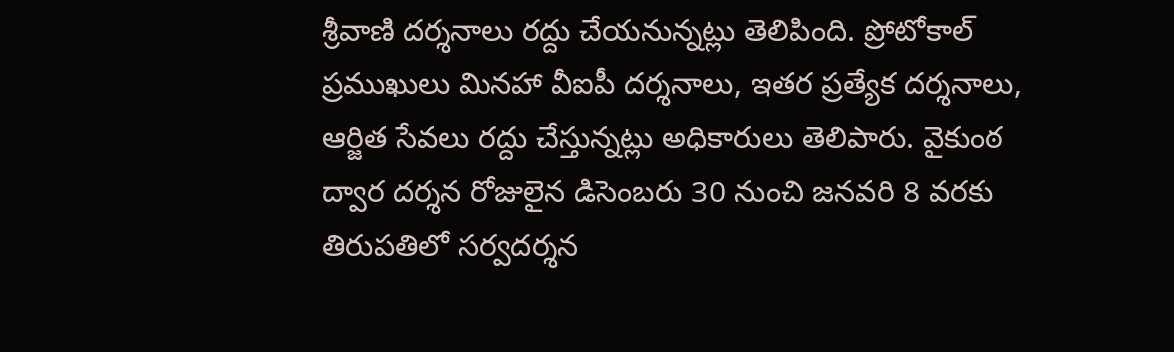శ్రీవాణి దర్శనాలు రద్దు చేయనున్నట్లు తెలిపింది. ప్రోటోకాల్‌ ప్రముఖులు మినహా వీఐపీ దర్శనాలు, ఇతర ప్రత్యేక దర్శనాలు, ఆర్జిత సేవలు రద్దు చేస్తున్నట్లు అధికారులు తెలిపారు. వైకుంఠ ద్వార దర్శన రోజులైన డిసెంబరు 30 నుంచి జనవరి 8 వరకు తిరుపతిలో సర్వదర్శన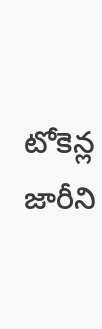టోకెన్ల జారీని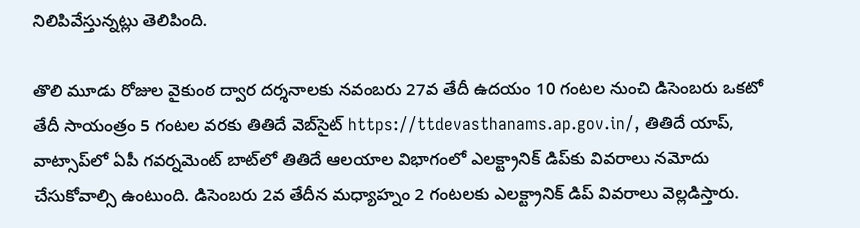నిలిపివేస్తున్నట్లు తెలిపింది.

తొలి మూడు రోజుల వైకుంఠ ద్వార దర్శనాలకు నవంబరు 27వ తేదీ ఉదయం 10 గంటల నుంచి డిసెంబరు ఒకటో తేదీ సాయంత్రం 5 గంటల వరకు తితిదే వెబ్‌సైట్ https://ttdevasthanams.ap.gov.in/, తితిదే యాప్‌, వాట్సాప్‌లో ఏపీ గవర్నమెంట్ బాట్‌లో తితిదే ఆలయాల విభాగంలో ఎల‌క్ట్రానిక్‌ డిప్‌కు వివరాలు నమోదు చేసుకోవాల్సి ఉంటుంది. డిసెంబరు 2వ తేదీన మధ్యాహ్నం 2 గంటలకు ఎల‌క్ట్రానిక్‌ డిప్ వివరాలు వెల్లడిస్తారు.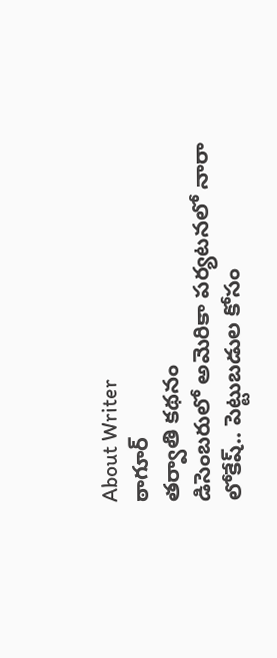About Writer
ఠాగూర్
తర్వాతి కథనం
డిసెంబరులో అమెరికా పర్యటనలో నారా లోకేష్.. పెట్టుబడుల కోసం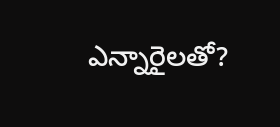ఎన్నారైలతో?